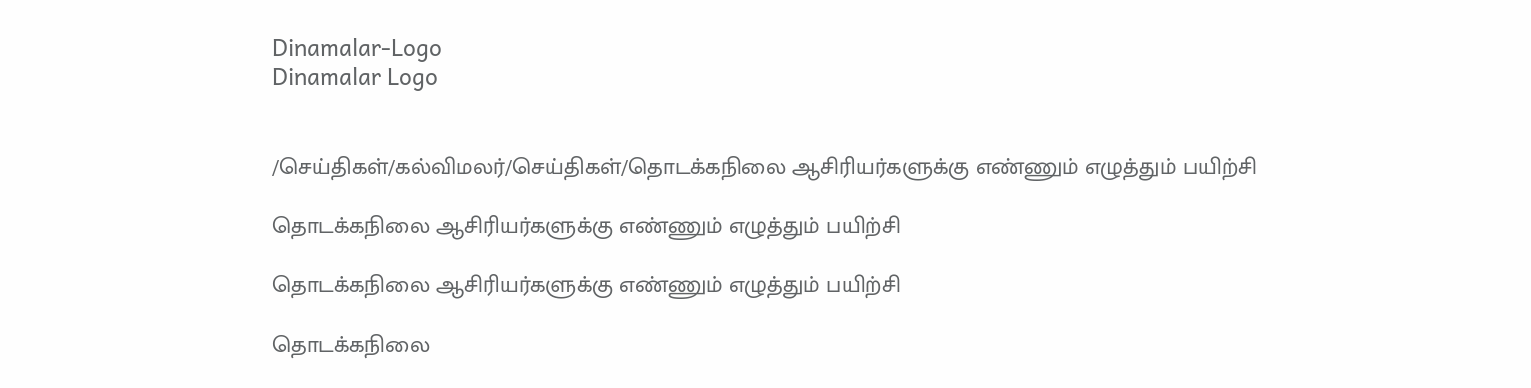Dinamalar-Logo
Dinamalar Logo


/செய்திகள்/கல்விமலர்/செய்திகள்/தொடக்கநிலை ஆசிரியர்களுக்கு எண்ணும் எழுத்தும் பயிற்சி

தொடக்கநிலை ஆசிரியர்களுக்கு எண்ணும் எழுத்தும் பயிற்சி

தொடக்கநிலை ஆசிரியர்களுக்கு எண்ணும் எழுத்தும் பயிற்சி

தொடக்கநிலை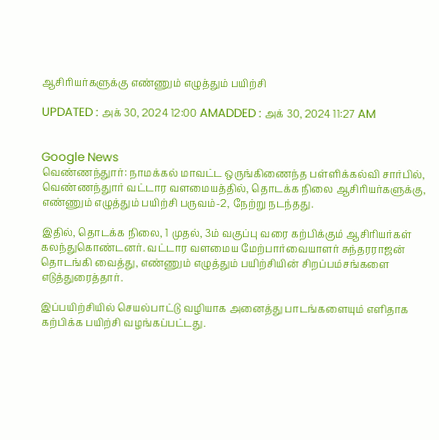ஆசிரியர்களுக்கு எண்ணும் எழுத்தும் பயிற்சி

UPDATED : அக் 30, 2024 12:00 AMADDED : அக் 30, 2024 11:27 AM


Google News
வெண்ணந்துார்: நாமக்கல் மாவட்ட ஒருங்கிணைந்த பள்ளிக்கல்வி சார்பில், வெண்ணந்துார் வட்டார வளமையத்தில், தொடக்க நிலை ஆசிரியர்களுக்கு, எண்ணும் எழுத்தும் பயிற்சி பருவம்-2, நேற்று நடந்தது.

இதில், தொடக்க நிலை, 1 முதல், 3ம் வகுப்பு வரை கற்பிக்கும் ஆசிரியர்கள் கலந்துகொண்டனர். வட்டார வளமைய மேற்பார்வையாளர் சுந்தரராஜன் தொடங்கி வைத்து, எண்ணும் எழுத்தும் பயிற்சியின் சிறப்பம்சங்களை எடுத்துரைத்தார்.

இப்பயிற்சியில் செயல்பாட்டு வழியாக அனைத்து பாடங்களையும் எளிதாக கற்பிக்க பயிற்சி வழங்கப்பட்டது.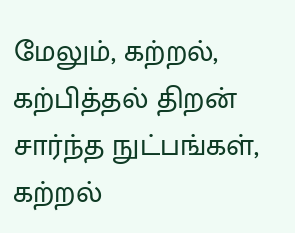மேலும், கற்றல், கற்பித்தல் திறன் சார்ந்த நுட்பங்கள், கற்றல்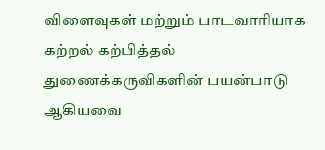விளைவுகள் மற்றும் பாடவாரியாக கற்றல் கற்பித்தல் துணைக்கருவிகளின் பயன்பாடு ஆகியவை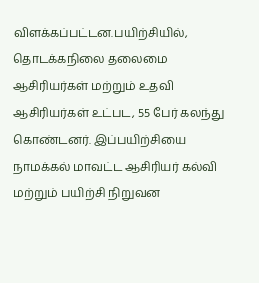விளக்கப்பட்டன.பயிற்சியில், தொடக்கநிலை தலைமை ஆசிரியர்கள் மற்றும் உதவி ஆசிரியர்கள் உட்பட, 55 பேர் கலந்து கொண்டனர். இப்பயிற்சியை நாமக்கல் மாவட்ட ஆசிரியர் கல்வி மற்றும் பயிற்சி நிறுவன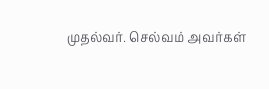முதல்வர். செல்வம் அவர்கள்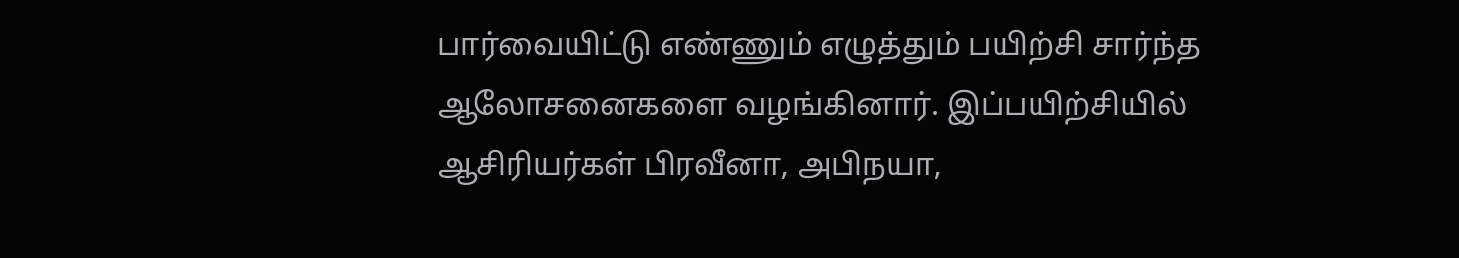பார்வையிட்டு எண்ணும் எழுத்தும் பயிற்சி சார்ந்த ஆலோசனைகளை வழங்கினார். இப்பயிற்சியில் ஆசிரியர்கள் பிரவீனா, அபிநயா,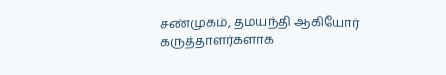சண்முகம், தமயந்தி ஆகியோர் கருத்தாளர்களாக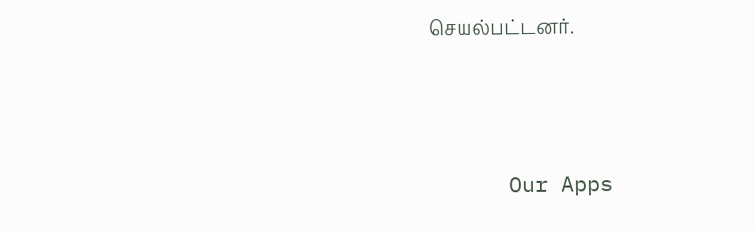செயல்பட்டனர்.





      Our Apps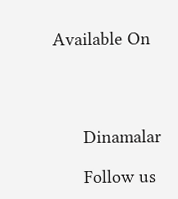Available On




      Dinamalar

      Follow us